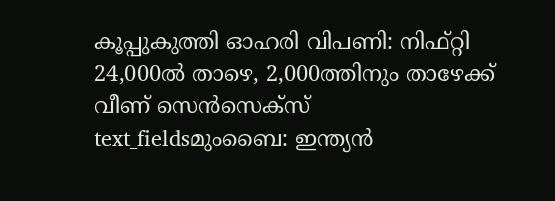കൂപ്പുകുത്തി ഓഹരി വിപണി: നിഫ്റ്റി 24,000ൽ താഴെ, 2,000ത്തിനും താഴേക്ക് വീണ് സെൻസെക്സ്
text_fieldsമുംബൈ: ഇന്ത്യൻ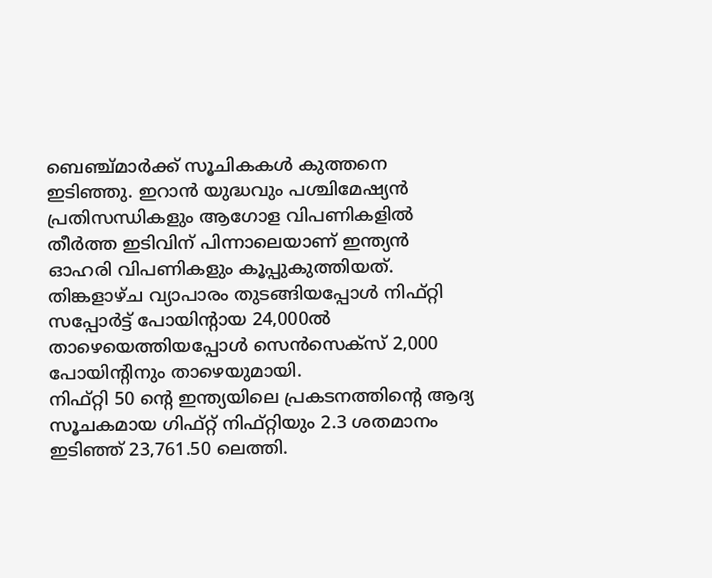ബെഞ്ച്മാർക്ക് സൂചികകൾ കുത്തനെ ഇടിഞ്ഞു. ഇറാൻ യുദ്ധവും പശ്ചിമേഷ്യൻ പ്രതിസന്ധികളും ആഗോള വിപണികളിൽ തീർത്ത ഇടിവിന് പിന്നാലെയാണ് ഇന്ത്യൻ ഓഹരി വിപണികളും കൂപ്പുകുത്തിയത്. തിങ്കളാഴ്ച വ്യാപാരം തുടങ്ങിയപ്പോൾ നിഫ്റ്റി സപ്പോർട്ട് പോയിന്റായ 24,000ൽ താഴെയെത്തിയപ്പോൾ സെൻസെക്സ് 2,000 പോയിന്റിനും താഴെയുമായി.
നിഫ്റ്റി 50 ന്റെ ഇന്ത്യയിലെ പ്രകടനത്തിന്റെ ആദ്യ സൂചകമായ ഗിഫ്റ്റ് നിഫ്റ്റിയും 2.3 ശതമാനം ഇടിഞ്ഞ് 23,761.50 ലെത്തി.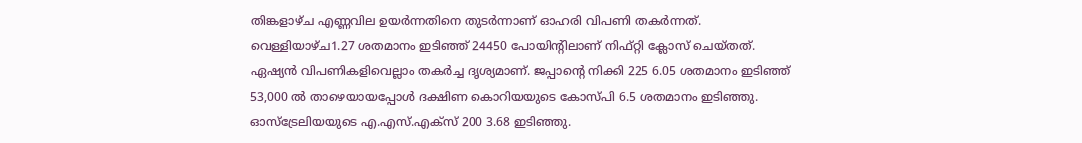തിങ്കളാഴ്ച എണ്ണവില ഉയർന്നതിനെ തുടർന്നാണ് ഓഹരി വിപണി തകർന്നത്. വെള്ളിയാഴ്ച1.27 ശതമാനം ഇടിഞ്ഞ് 24450 പോയിന്റിലാണ് നിഫ്റ്റി ക്ലോസ് ചെയ്തത്. ഏഷ്യൻ വിപണികളിവെല്ലാം തകർച്ച ദൃശ്യമാണ്. ജപ്പാന്റെ നിക്കി 225 6.05 ശതമാനം ഇടിഞ്ഞ് 53,000 ൽ താഴെയായപ്പോൾ ദക്ഷിണ കൊറിയയുടെ കോസ്പി 6.5 ശതമാനം ഇടിഞ്ഞു. ഓസ്ട്രേലിയയുടെ എ.എസ്.എക്സ് 200 3.68 ഇടിഞ്ഞു.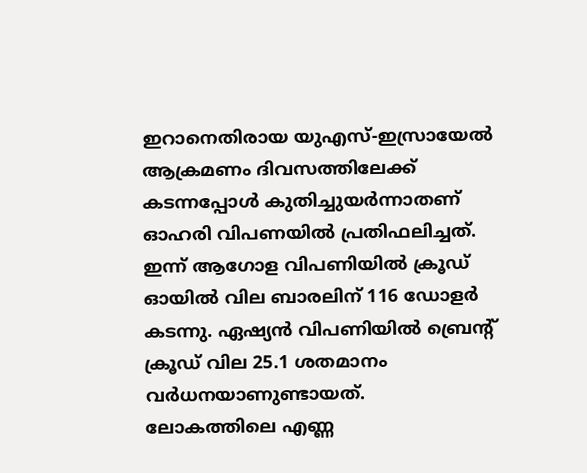ഇറാനെതിരായ യുഎസ്-ഇസ്രായേൽ ആക്രമണം ദിവസത്തിലേക്ക് കടന്നപ്പോൾ കുതിച്ചുയർന്നാതണ് ഓഹരി വിപണയിൽ പ്രതിഫലിച്ചത്. ഇന്ന് ആഗോള വിപണിയിൽ ക്രൂഡ് ഓയിൽ വില ബാരലിന് 116 ഡോളർ കടന്നു. ഏഷ്യൻ വിപണിയിൽ ബ്രെന്റ് ക്രൂഡ് വില 25.1 ശതമാനം വർധനയാണുണ്ടായത്.
ലോകത്തിലെ എണ്ണ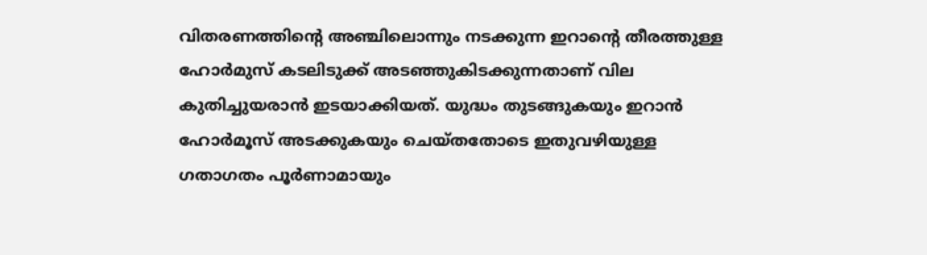വിതരണത്തിന്റെ അഞ്ചിലൊന്നും നടക്കുന്ന ഇറാന്റെ തീരത്തുള്ള ഹോർമുസ് കടലിടുക്ക് അടഞ്ഞുകിടക്കുന്നതാണ് വില കുതിച്ചുയരാൻ ഇടയാക്കിയത്. യുദ്ധം തുടങ്ങുകയും ഇറാൻ ഹോർമൂസ് അടക്കുകയും ചെയ്തതോടെ ഇതുവഴിയുള്ള ഗതാഗതം പൂർണാമായും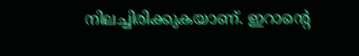നിലച്ചിരിക്കുകയാണ്. ഇറാന്റെ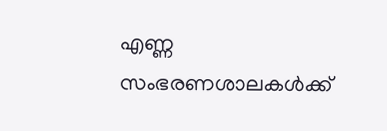എണ്ണ സംഭരണശാലകൾക്ക്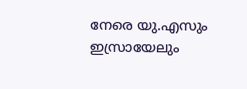നേരെ യു.എസും ഇസ്രായേലും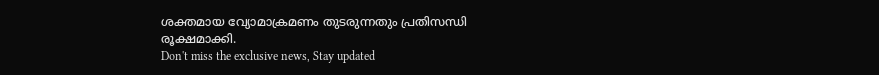ശക്തമായ വ്യോമാക്രമണം തുടരുന്നതും പ്രതിസന്ധി രൂക്ഷമാക്കി.
Don't miss the exclusive news, Stay updated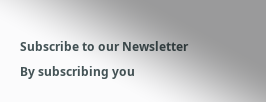Subscribe to our Newsletter
By subscribing you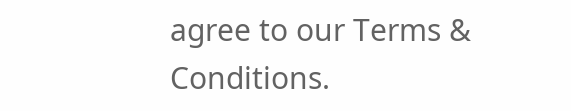agree to our Terms & Conditions.